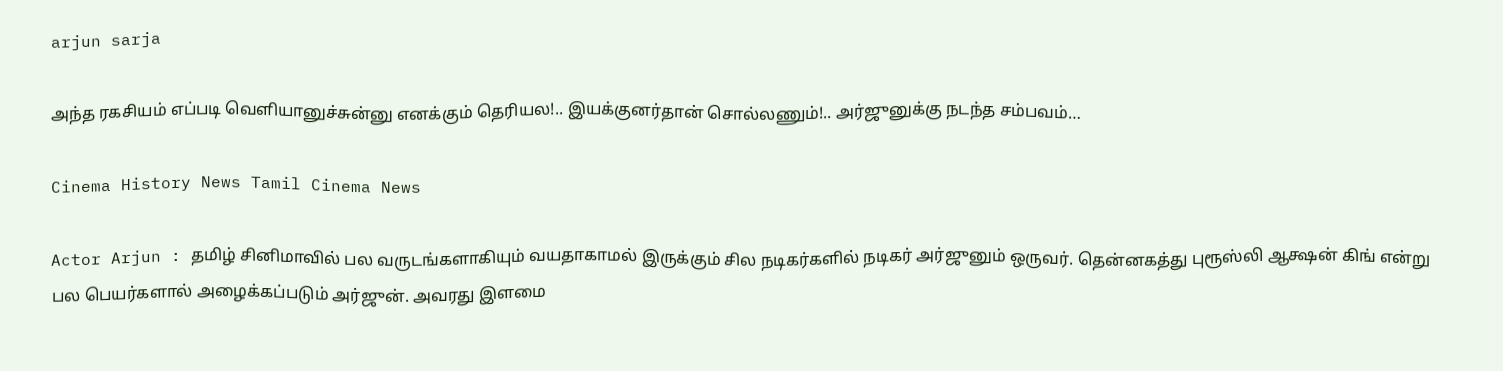arjun sarja

அந்த ரகசியம் எப்படி வெளியானுச்சுன்னு எனக்கும் தெரியல!.. இயக்குனர்தான் சொல்லணும்!.. அர்ஜுனுக்கு நடந்த சம்பவம்…

Cinema History News Tamil Cinema News

Actor Arjun : தமிழ் சினிமாவில் பல வருடங்களாகியும் வயதாகாமல் இருக்கும் சில நடிகர்களில் நடிகர் அர்ஜுனும் ஒருவர். தென்னகத்து புரூஸ்லி ஆக்ஷன் கிங் என்று பல பெயர்களால் அழைக்கப்படும் அர்ஜுன். அவரது இளமை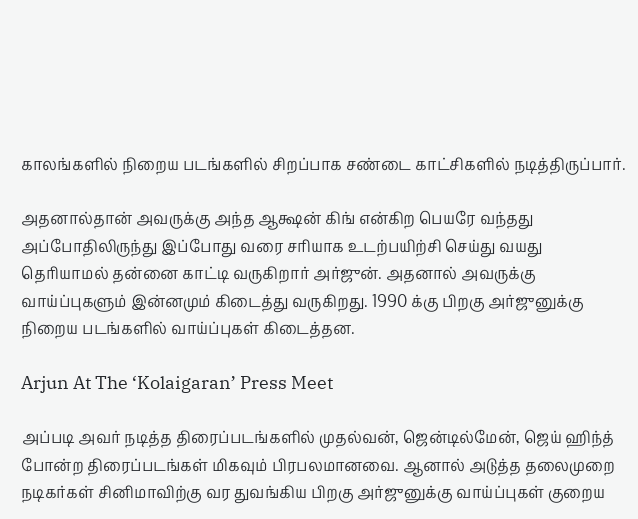காலங்களில் நிறைய படங்களில் சிறப்பாக சண்டை காட்சிகளில் நடித்திருப்பார்.

அதனால்தான் அவருக்கு அந்த ஆக்ஷன் கிங் என்கிற பெயரே வந்தது அப்போதிலிருந்து இப்போது வரை சரியாக உடற்பயிற்சி செய்து வயது தெரியாமல் தன்னை காட்டி வருகிறார் அர்ஜுன். அதனால் அவருக்கு வாய்ப்புகளும் இன்னமும் கிடைத்து வருகிறது. 1990 க்கு பிறகு அர்ஜுனுக்கு நிறைய படங்களில் வாய்ப்புகள் கிடைத்தன.

Arjun At The ‘Kolaigaran’ Press Meet

அப்படி அவர் நடித்த திரைப்படங்களில் முதல்வன், ஜென்டில்மேன், ஜெய் ஹிந்த் போன்ற திரைப்படங்கள் மிகவும் பிரபலமானவை. ஆனால் அடுத்த தலைமுறை நடிகர்கள் சினிமாவிற்கு வர துவங்கிய பிறகு அர்ஜுனுக்கு வாய்ப்புகள் குறைய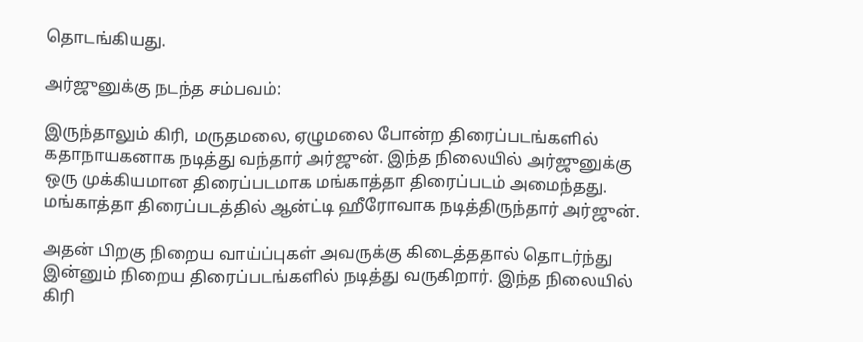தொடங்கியது.

அர்ஜுனுக்கு நடந்த சம்பவம்:

இருந்தாலும் கிரி, மருதமலை, ஏழுமலை போன்ற திரைப்படங்களில் கதாநாயகனாக நடித்து வந்தார் அர்ஜுன். இந்த நிலையில் அர்ஜுனுக்கு ஒரு முக்கியமான திரைப்படமாக மங்காத்தா திரைப்படம் அமைந்தது. மங்காத்தா திரைப்படத்தில் ஆன்ட்டி ஹீரோவாக நடித்திருந்தார் அர்ஜுன்.

அதன் பிறகு நிறைய வாய்ப்புகள் அவருக்கு கிடைத்ததால் தொடர்ந்து இன்னும் நிறைய திரைப்படங்களில் நடித்து வருகிறார். இந்த நிலையில் கிரி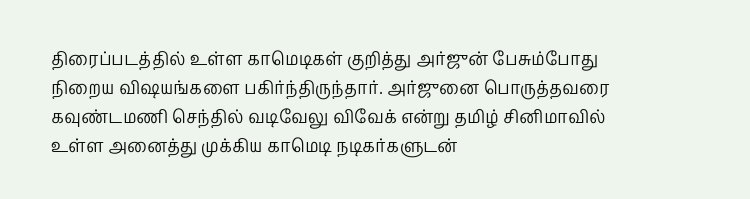திரைப்படத்தில் உள்ள காமெடிகள் குறித்து அர்ஜுன் பேசும்போது நிறைய விஷயங்களை பகிர்ந்திருந்தார். அர்ஜுனை பொருத்தவரை கவுண்டமணி செந்தில் வடிவேலு விவேக் என்று தமிழ் சினிமாவில் உள்ள அனைத்து முக்கிய காமெடி நடிகர்களுடன்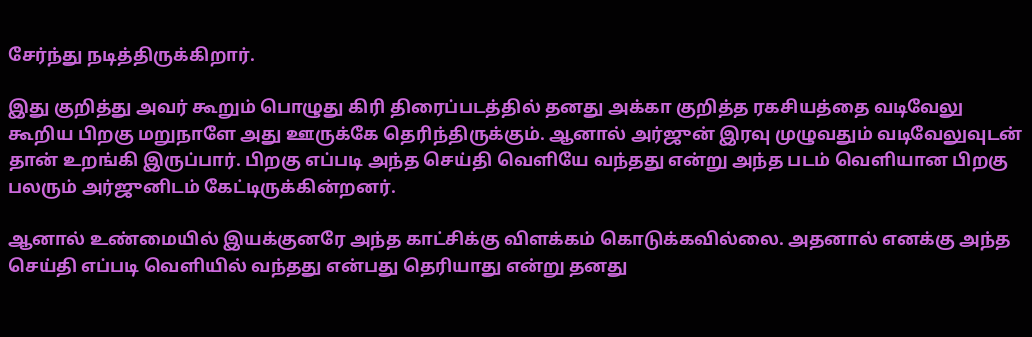சேர்ந்து நடித்திருக்கிறார்.

இது குறித்து அவர் கூறும் பொழுது கிரி திரைப்படத்தில் தனது அக்கா குறித்த ரகசியத்தை வடிவேலு கூறிய பிறகு மறுநாளே அது ஊருக்கே தெரிந்திருக்கும். ஆனால் அர்ஜுன் இரவு முழுவதும் வடிவேலுவுடன் தான் உறங்கி இருப்பார். பிறகு எப்படி அந்த செய்தி வெளியே வந்தது என்று அந்த படம் வெளியான பிறகு பலரும் அர்ஜுனிடம் கேட்டிருக்கின்றனர்.

ஆனால் உண்மையில் இயக்குனரே அந்த காட்சிக்கு விளக்கம் கொடுக்கவில்லை. அதனால் எனக்கு அந்த செய்தி எப்படி வெளியில் வந்தது என்பது தெரியாது என்று தனது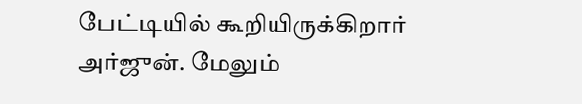பேட்டியில் கூறியிருக்கிறார் அர்ஜுன். மேலும்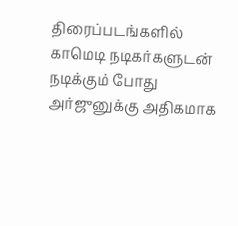திரைப்படங்களில் காமெடி நடிகர்களுடன் நடிக்கும் போது அர்ஜுனுக்கு அதிகமாக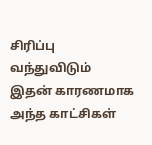சிரிப்பு வந்துவிடும் இதன் காரணமாக அந்த காட்சிகள்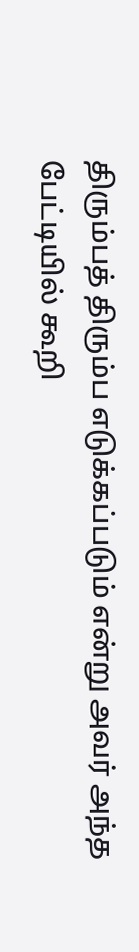திரும்பத் திரும்ப எடுக்கப்படும் என்று அவர் அந்த பேட்டியில் கூறி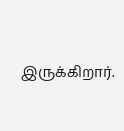இருக்கிறார்.